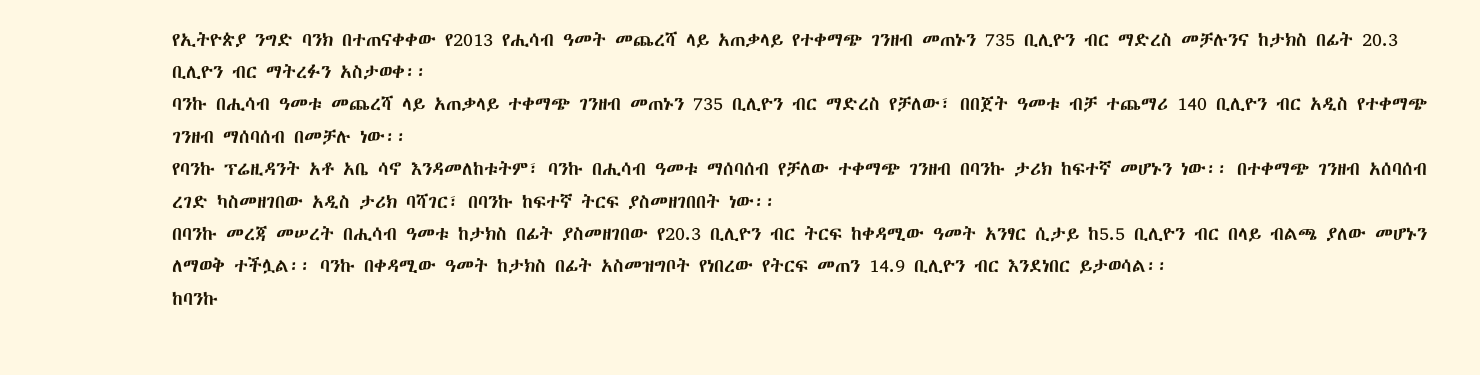የኢትዮጵያ ንግድ ባንክ በተጠናቀቀው የ2013 የሒሳብ ዓመት መጨረሻ ላይ አጠቃላይ የተቀማጭ ገንዘብ መጠኑን 735 ቢሊዮን ብር ማድረስ መቻሉንና ከታክስ በፊት 20.3 ቢሊዮን ብር ማትረፉን አስታወቀ፡፡
ባንኩ በሒሳብ ዓመቱ መጨረሻ ላይ አጠቃላይ ተቀማጭ ገንዘብ መጠኑን 735 ቢሊዮን ብር ማድረስ የቻለው፣ በበጀት ዓመቱ ብቻ ተጨማሪ 140 ቢሊዮን ብር አዲስ የተቀማጭ ገንዘብ ማሰባሰብ በመቻሉ ነው፡፡
የባንኩ ፕሬዚዳንት አቶ አቤ ሳኖ እንዳመለከቱትም፣ ባንኩ በሒሳብ ዓመቱ ማሰባሰብ የቻለው ተቀማጭ ገንዘብ በባንኩ ታሪክ ከፍተኛ መሆኑን ነው፡፡ በተቀማጭ ገንዘብ አሰባሰብ ረገድ ካስመዘገበው አዲስ ታሪክ ባሻገር፣ በባንኩ ከፍተኛ ትርፍ ያስመዘገበበት ነው፡፡
በባንኩ መረጃ መሠረት በሒሳብ ዓመቱ ከታክስ በፊት ያስመዘገበው የ20.3 ቢሊዮን ብር ትርፍ ከቀዳሚው ዓመት አንፃር ሲታይ ከ5.5 ቢሊዮን ብር በላይ ብልጫ ያለው መሆኑን ለማወቅ ተችሏል፡፡ ባንኩ በቀዳሚው ዓመት ከታክስ በፊት አስመዝግቦት የነበረው የትርፍ መጠን 14.9 ቢሊዮን ብር እንደነበር ይታወሳል፡፡
ከባንኩ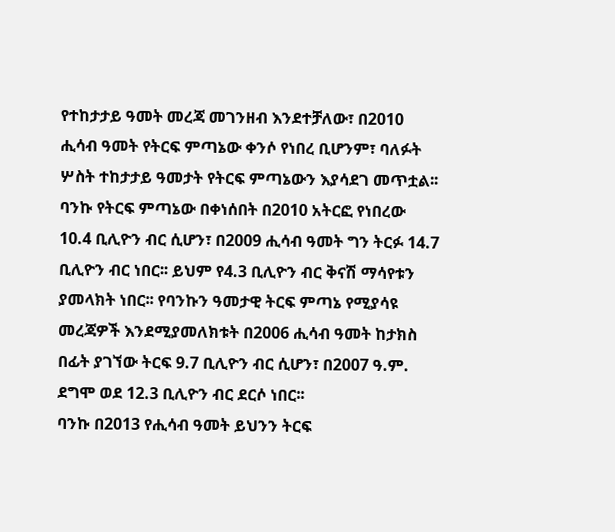የተከታታይ ዓመት መረጃ መገንዘብ እንደተቻለው፣ በ2010 ሒሳብ ዓመት የትርፍ ምጣኔው ቀንሶ የነበረ ቢሆንም፣ ባለፉት ሦስት ተከታታይ ዓመታት የትርፍ ምጣኔውን እያሳደገ መጥቷል፡፡ ባንኩ የትርፍ ምጣኔው በቀነሰበት በ2010 አትርፎ የነበረው 10.4 ቢሊዮን ብር ሲሆን፣ በ2009 ሒሳብ ዓመት ግን ትርፉ 14.7 ቢሊዮን ብር ነበር፡፡ ይህም የ4.3 ቢሊዮን ብር ቅናሽ ማሳየቱን ያመላክት ነበር፡፡ የባንኩን ዓመታዊ ትርፍ ምጣኔ የሚያሳዩ መረጃዎች እንደሚያመለክቱት በ2006 ሒሳብ ዓመት ከታክስ በፊት ያገኘው ትርፍ 9.7 ቢሊዮን ብር ሲሆን፣ በ2007 ዓ.ም. ደግሞ ወደ 12.3 ቢሊዮን ብር ደርሶ ነበር፡፡
ባንኩ በ2013 የሒሳብ ዓመት ይህንን ትርፍ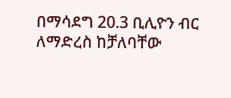በማሳደግ 20.3 ቢሊዮን ብር ለማድረስ ከቻለባቸው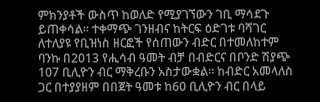ምክንያቶች ውስጥ ከወለድ የሚያገኘውን ገቢ ማሳደጉ ይጠቀሳል፡፡ ተቀማጭ ገንዘብና ከትርፍ ዕድገቱ ባሻገር ለተለያዩ የቢዝነስ ዘርፎች የሰጠውን ብድር በተመለከተም ባንኩ በ2013 የሒሳብ ዓመት ብቻ በብድርና በቦንድ ሽያጭ 107 ቢሊዮን ብር ማቅረቡን አስታውቋል፡፡ ከብድር አመላለስ ጋር በተያያዘም በበጀት ዓመቱ ከ60 ቢሊዮን ብር በላይ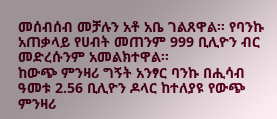መሰብሰብ መቻሉን አቶ አቤ ገልጸዋል፡፡ የባንኩ አጠቃላይ የሀብት መጠንም 999 ቢሊዮን ብር መድረሱንም አመልክተዋል፡፡
ከውጭ ምንዛሪ ግኝት አንፃር ባንኩ በሒሳብ ዓመቱ 2.56 ቢሊዮን ዶላር ከተለያዩ የውጭ ምንዛሪ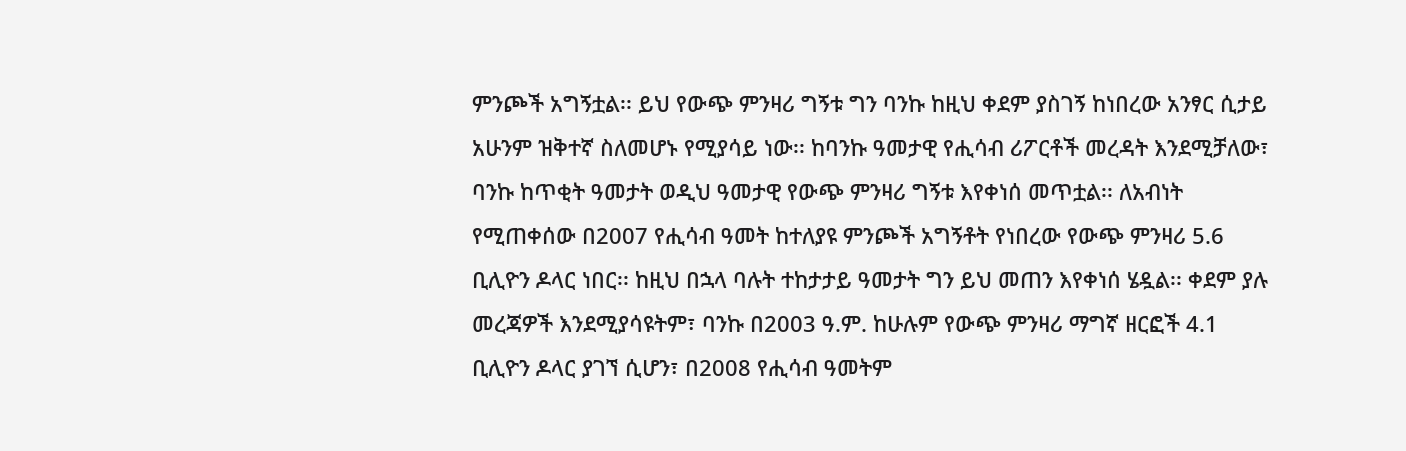ምንጮች አግኝቷል፡፡ ይህ የውጭ ምንዛሪ ግኝቱ ግን ባንኩ ከዚህ ቀደም ያስገኝ ከነበረው አንፃር ሲታይ አሁንም ዝቅተኛ ስለመሆኑ የሚያሳይ ነው፡፡ ከባንኩ ዓመታዊ የሒሳብ ሪፖርቶች መረዳት እንደሚቻለው፣ ባንኩ ከጥቂት ዓመታት ወዲህ ዓመታዊ የውጭ ምንዛሪ ግኝቱ እየቀነሰ መጥቷል፡፡ ለአብነት የሚጠቀሰው በ2007 የሒሳብ ዓመት ከተለያዩ ምንጮች አግኝቶት የነበረው የውጭ ምንዛሪ 5.6 ቢሊዮን ዶላር ነበር፡፡ ከዚህ በኋላ ባሉት ተከታታይ ዓመታት ግን ይህ መጠን እየቀነሰ ሄዷል፡፡ ቀደም ያሉ መረጃዎች እንደሚያሳዩትም፣ ባንኩ በ2003 ዓ.ም. ከሁሉም የውጭ ምንዛሪ ማግኛ ዘርፎች 4.1 ቢሊዮን ዶላር ያገኘ ሲሆን፣ በ2008 የሒሳብ ዓመትም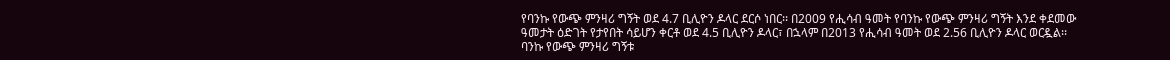የባንኩ የውጭ ምንዛሪ ግኝት ወደ 4.7 ቢሊዮን ዶላር ደርሶ ነበር፡፡ በ2009 የሒሳብ ዓመት የባንኩ የውጭ ምንዛሪ ግኝት እንደ ቀደመው ዓመታት ዕድገት የታየበት ሳይሆን ቀርቶ ወደ 4.5 ቢሊዮን ዶላር፣ በኋላም በ2013 የሒሳብ ዓመት ወደ 2.56 ቢሊዮን ዶላር ወርዷል፡፡
ባንኩ የውጭ ምንዛሪ ግኝቱ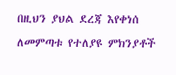በዚህን ያህል ደረጃ እየቀነሰ ለመምጣቱ የተለያዩ ምክንያቶች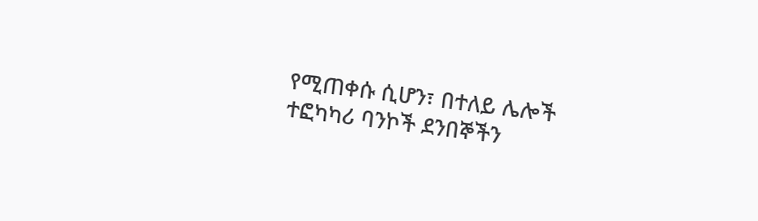የሚጠቀሱ ሲሆን፣ በተለይ ሌሎች ተፎካካሪ ባንኮች ደንበኞችን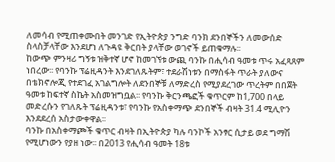ለመሳብ የሚጠቀሙበት መንገድ የኢትዮጵያ ንግድ ባንክ ደንበኞችን ለመውሰድ ስላስቻላቸው እንደሆነ ለጉዳዩ ቅርበት ያላቸው ወገኖች ይጠቁማሉ፡፡
ከውጭ ምንዛሪ ግኝቱ ዝቅተኛ ሆኖ ከመገኘቱ ውጪ ባንኩ በሒሳብ ዓመቱ ጥሩ አፈጻጸም ነበረው፡፡ የባንኩ ፕሬዚዳንት እንደገለጹትም፣ ተደራሽነቱን በማስፋት ጥራት ያለውና በቴክኖሎጂ የተደገፈ አገልግሎት ለደንበኞቹ ለማድረስ የሚያደረገው ጥረትም በበጀት ዓመቱ ከፍተኛ ስኬት አስመዝግቧል፡፡ የባንኩ ቅርንጫፎች ቁጥርም ከ1,700 በላይ መድረሱን የገለጹት ፕሬዚዳንቱ፣ የባንኩ የአስቀማጭ ደንበኞች ብዛት 31.4 ሚሊዮን እንደደረሰ አስታውቀዋል፡፡
ባንኩ በአስቀማጮች ቁጥር ብዛት በኢትዮጵያ ካሉ ባንኮች አንፃር ሲታይ ወደ ግማሽ የሚሆነውን የያዘ ነው፡፡ በ2013 የሒሳብ ዓመት 18ቱ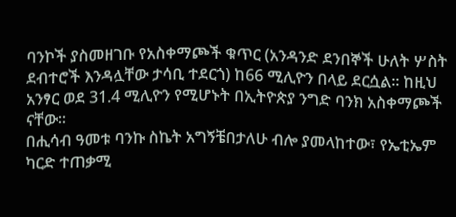ባንኮች ያስመዘገቡ የአስቀማጮች ቁጥር (አንዳንድ ደንበኞች ሁለት ሦስት ደብተሮች እንዳሏቸው ታሳቢ ተደርጎ) ከ66 ሚሊዮን በላይ ደርሷል፡፡ ከዚህ አንፃር ወደ 31.4 ሚሊዮን የሚሆኑት በኢትዮጵያ ንግድ ባንክ አስቀማጮች ናቸው፡፡
በሒሳብ ዓመቱ ባንኩ ስኬት አግኝቼበታለሁ ብሎ ያመላከተው፣ የኤቲኤም ካርድ ተጠቃሚ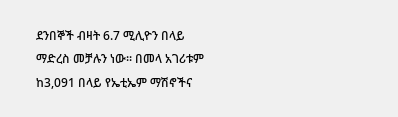ደንበኞች ብዛት 6.7 ሚሊዮን በላይ ማድረስ መቻሉን ነው፡፡ በመላ አገሪቱም ከ3,091 በላይ የኤቲኤም ማሽኖችና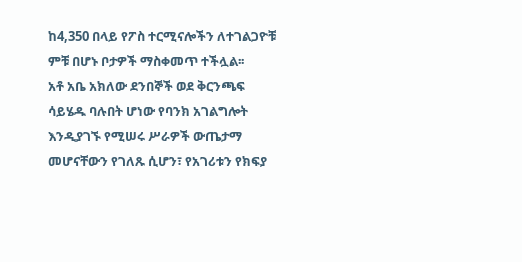ከ4,350 በላይ የፖስ ተርሚናሎችን ለተገልጋዮቹ ምቹ በሆኑ ቦታዎች ማስቀመጥ ተችሏል፡፡
አቶ አቤ አክለው ደንበኞች ወደ ቅርንጫፍ ሳይሄዱ ባሉበት ሆነው የባንክ አገልግሎት እንዲያገኙ የሚሠሩ ሥራዎች ውጤታማ መሆናቸውን የገለጹ ሲሆን፣ የአገሪቱን የክፍያ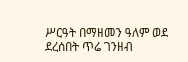ሥርዓት በማዘመን ዓለም ወደ ደረሰበት ጥሬ ገንዘብ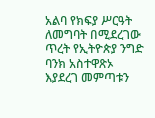አልባ የክፍያ ሥርዓት ለመግባት በሚደረገው ጥረት የኢትዮጵያ ንግድ ባንክ አስተዋጽኦ እያደረገ መምጣቱን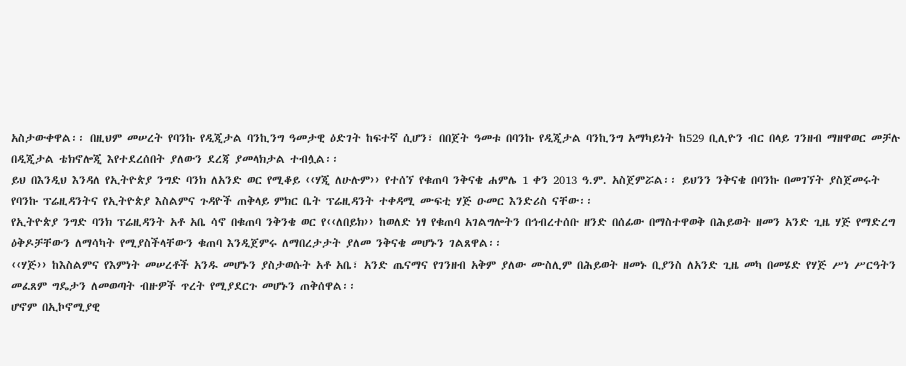አስታውቀዋል፡፡ በዚህም መሠረት የባንኩ የዲጂታል ባንኪንግ ዓመታዊ ዕድገት ከፍተኛ ሲሆን፣ በበጀት ዓመቱ በባንኩ የዲጂታል ባንኪንግ አማካይነት ከ529 ቢሊዮን ብር በላይ ገንዘብ ማዘዋወር መቻሉ በዲጂታል ቴክኖሎጂ እየተደረሰበት ያለውን ደረጃ ያመላክታል ተብሏል፡፡
ይህ በእንዲህ እንዳለ የኢትዮጵያ ንግድ ባንክ ለአንድ ወር የሚቆይ ‹‹ሃጂ ለሁሉም›› የተሰኘ የቁጠባ ንቅናቄ ሐምሌ 1 ቀን 2013 ዓ.ም. አስጀምሯል፡፡ ይህንን ንቅናቄ በባንኩ በመገኘት ያስጀመሩት የባንኩ ፕሬዚዳንትና የኢትዮጵያ እስልምና ጉዳዮች ጠቅላይ ምክር ቤት ፕሬዚዳንት ተቀዳሚ ሙፍቲ ሃጅ ዑመር እንድሪስ ናቸው፡፡
የኢትዮጵያ ንግድ ባንክ ፕሬዚዳንት አቶ አቤ ሳኖ በቁጠባ ንቅንቄ ወር የ‹‹ለበይክ›› ከወለድ ነፃ የቁጠባ አገልግሎትን በኅብረተሰቡ ዘንድ በሰፊው በማስተዋወቅ በሕይወት ዘመን አንድ ጊዜ ሃጅ የማድረግ ዕቅዶቻቸውን ለማሳካት የሚያስችላቸውን ቁጠባ እንዲጀምሩ ለማበረታታት ያለመ ንቅናቄ መሆኑን ገልጸዋል፡፡
‹‹ሃጅ›› ከእስልምና የእምነት መሠረቶች አንዱ መሆኑን ያስታወሱት አቶ አቤ፣ አንድ ጤናማና የገንዘብ አቅም ያለው ሙስሊም በሕይወት ዘመኑ ቢያንስ ለአንድ ጊዜ መካ በመሄድ የሃጅ ሥነ ሥርዓትን መፈጸም ግዴታን ለመወጣት ብዙዎች ጥረት የሚያደርጉ መሆኑን ጠቅሰዋል፡፡
ሆኖም በኢኮኖሚያዊ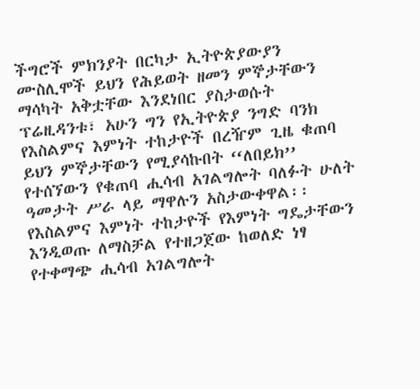ችግሮች ምክንያት በርካታ ኢትዮጵያውያን ሙስሊሞች ይህን የሕይወት ዘመን ምኞታቸውን ማሳካት አቅቷቸው እንደነበር ያስታወሱት ፕሬዚዳንቱ፣ አሁን ግን የኢትዮጵያ ንግድ ባንክ የእስልምና እምነት ተከታዮች በረዥም ጊዜ ቁጠባ ይህን ምኞታቸውን የሚያሳኩበት ‘‘ለበይክ’’ የተሰኘውን የቁጠባ ሒሳብ አገልግሎት ባለፉት ሁለት ዓመታት ሥራ ላይ ማዋሉን አስታውቀዋል፡፡
የእስልምና እምነት ተከታዮች የእምነት ግዴታቸውን እንዲወጡ ለማስቻል የተዘጋጀው ከወለድ ነፃ የተቀማጭ ሒሳብ አገልግሎት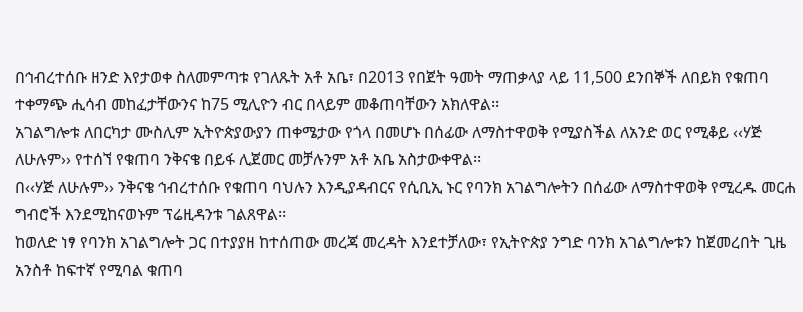በኅብረተሰቡ ዘንድ እየታወቀ ስለመምጣቱ የገለጹት አቶ አቤ፣ በ2013 የበጀት ዓመት ማጠቃላያ ላይ 11,500 ደንበኞች ለበይክ የቁጠባ ተቀማጭ ሒሳብ መከፈታቸውንና ከ75 ሚሊዮን ብር በላይም መቆጠባቸውን አክለዋል፡፡
አገልግሎቱ ለበርካታ ሙስሊም ኢትዮጵያውያን ጠቀሜታው የጎላ በመሆኑ በሰፊው ለማስተዋወቅ የሚያስችል ለአንድ ወር የሚቆይ ‹‹ሃጅ ለሁሉም›› የተሰኘ የቁጠባ ንቅናቄ በይፋ ሊጀመር መቻሉንም አቶ አቤ አስታውቀዋል፡፡
በ‹‹ሃጅ ለሁሉም›› ንቅናቄ ኅብረተሰቡ የቁጠባ ባህሉን እንዲያዳብርና የሲቢኢ ኑር የባንክ አገልግሎትን በሰፊው ለማስተዋወቅ የሚረዱ መርሐ ግብሮች እንደሚከናወኑም ፕሬዚዳንቱ ገልጸዋል፡፡
ከወለድ ነፃ የባንክ አገልግሎት ጋር በተያያዘ ከተሰጠው መረጃ መረዳት እንደተቻለው፣ የኢትዮጵያ ንግድ ባንክ አገልግሎቱን ከጀመረበት ጊዜ አንስቶ ከፍተኛ የሚባል ቁጠባ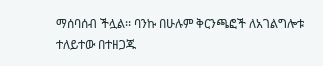ማሰባሰብ ችሏል፡፡ ባንኩ በሁሉም ቅርንጫፎች ለአገልግሎቱ ተለይተው በተዘጋጁ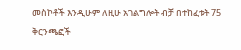መስኮቶች እንዲሁም ለዚሁ አገልግሎት ብቻ በተከፈቱት 75 ቅርንጫፎች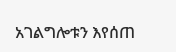አገልግሎቱን እየሰጠ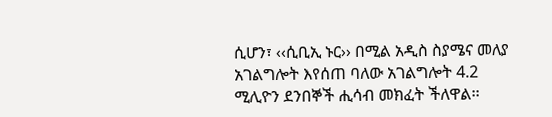ሲሆን፣ ‹‹ሲቢኢ ኑር›› በሚል አዲስ ስያሜና መለያ አገልግሎት እየሰጠ ባለው አገልግሎት 4.2 ሚሊዮን ደንበኞች ሒሳብ መክፈት ችለዋል፡፡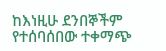ከእነዚሁ ደንበኞችም የተሰባሰበው ተቀማጭ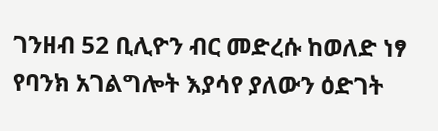ገንዘብ 52 ቢሊዮን ብር መድረሱ ከወለድ ነፃ የባንክ አገልግሎት እያሳየ ያለውን ዕድገት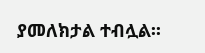ያመለክታል ተብሏል፡፡